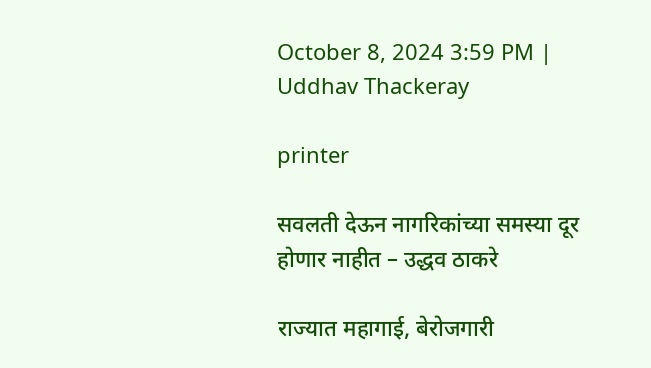October 8, 2024 3:59 PM | Uddhav Thackeray

printer

सवलती देऊन नागरिकांच्या समस्या दूर होणार नाहीत – उद्धव ठाकरे

राज्यात महागाई, बेरोजगारी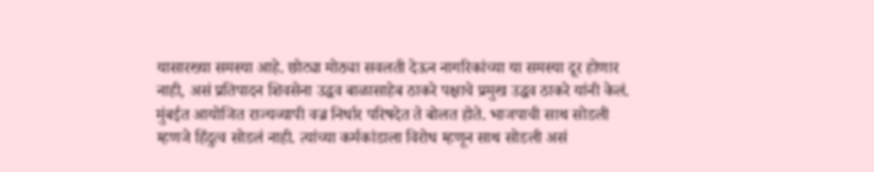यासारख्या समस्या आहे. छोट्या मोठ्या सवलती देऊन नागरिकांच्या या समस्या दूर होणार नाही, असं प्रतिपादन शिवसेना उद्धव बाळासाहेब ठाकरे पक्षाचे प्रमुख उद्धव ठाकरे यांनी केलं. मुंबईत आयोजित राज्यव्यापी वज्र निर्धार परिषदेत ते बोलत होते. भाजपाची साथ सोडली म्हणजे हिंदुत्व सोडलं नाही. त्यांच्या कर्मकांडाला विरोध म्हणून साथ सोडली असं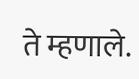ते म्हणाले.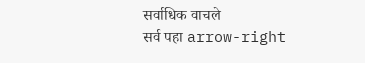सर्वाधिक वाचले
सर्व पहा arrow-right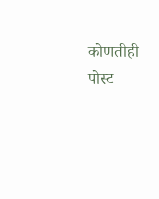कोणतीही पोस्ट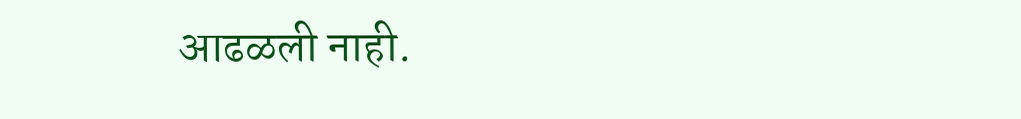आढळली नाही.